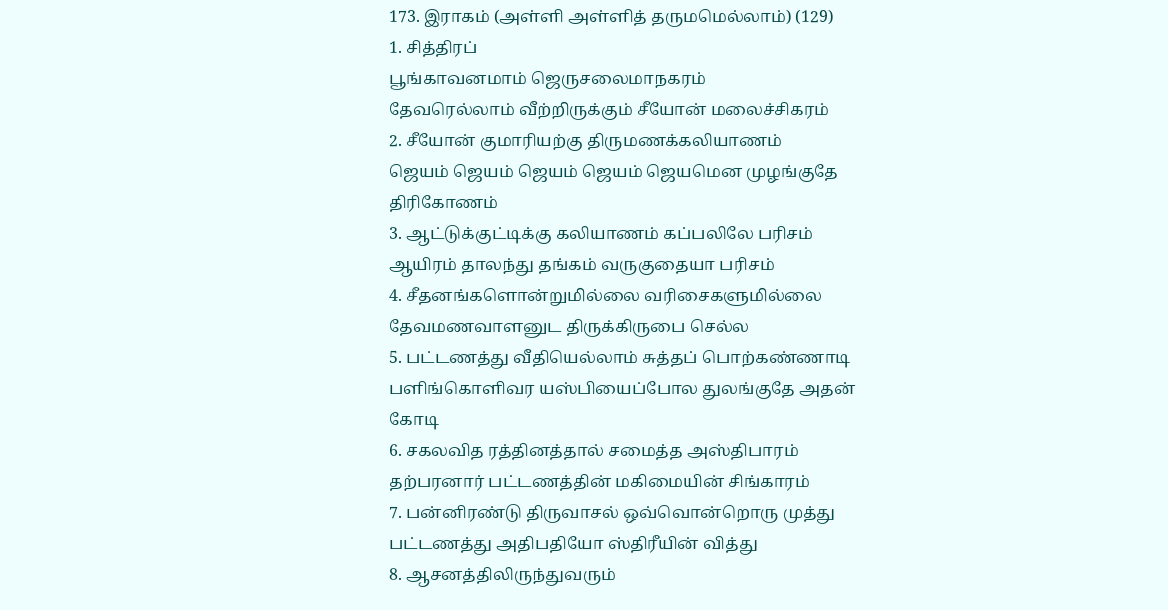173. இராகம் (அள்ளி அள்ளித் தருமமெல்லாம்) (129)
1. சித்திரப்
பூங்காவனமாம் ஜெருசலைமாநகரம்
தேவரெல்லாம் வீற்றிருக்கும் சீயோன் மலைச்சிகரம்
2. சீயோன் குமாரியற்கு திருமணக்கலியாணம்
ஜெயம் ஜெயம் ஜெயம் ஜெயம் ஜெயமென முழங்குதே
திரிகோணம்
3. ஆட்டுக்குட்டிக்கு கலியாணம் கப்பலிலே பரிசம்
ஆயிரம் தாலந்து தங்கம் வருகுதையா பரிசம்
4. சீதனங்களொன்றுமில்லை வரிசைகளுமில்லை
தேவமணவாளனுட திருக்கிருபை செல்ல
5. பட்டணத்து வீதியெல்லாம் சுத்தப் பொற்கண்ணாடி
பளிங்கொளிவர யஸ்பியைப்போல துலங்குதே அதன்
கோடி
6. சகலவித ரத்தினத்தால் சமைத்த அஸ்திபாரம்
தற்பரனார் பட்டணத்தின் மகிமையின் சிங்காரம்
7. பன்னிரண்டு திருவாசல் ஒவ்வொன்றொரு முத்து
பட்டணத்து அதிபதியோ ஸ்திரீயின் வித்து
8. ஆசனத்திலிருந்துவரும்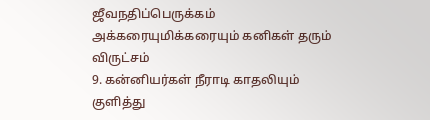ஜீவநதிப்பெருக்கம்
அக்கரையுமிக்கரையும் கனிகள் தரும் விருட்சம்
9. கன்னியர்கள் நீராடி காதலியும் குளித்து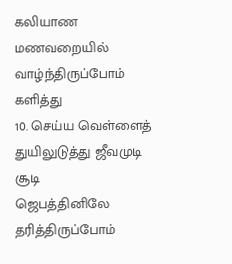கலியாண மணவறையில் வாழ்ந்திருப்போம் களித்து
10. செய்ய வெள்ளைத் துயிலுடுத்து ஜீவமுடி சூடி
ஜெபத்தினிலே தரித்திருப்போம்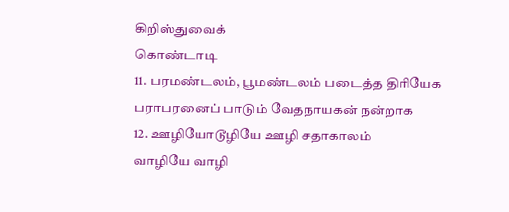கிறிஸ்துவைக்
கொண்டாடி
11. பரமண்டலம், பூமண்டலம் படைத்த திரியேக
பராபரனைப் பாடும் வேதநாயகன் நன்றாக
12. ஊழியோடூழியே ஊழி சதாகாலம்
வாழியே வாழி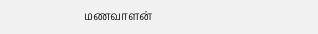மணவாளன்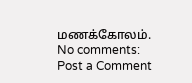மணக்கோலம்.
No comments:
Post a Comment